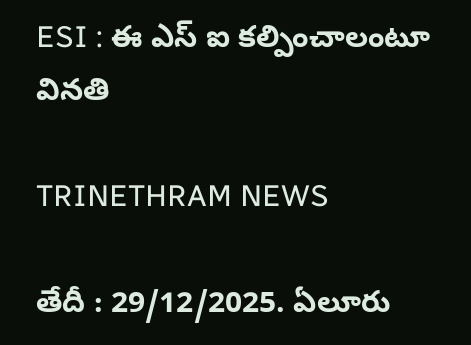ESI : ఈ ఎస్ ఐ కల్పించాలంటూ వినతి

TRINETHRAM NEWS

తేదీ : 29/12/2025. ఏలూరు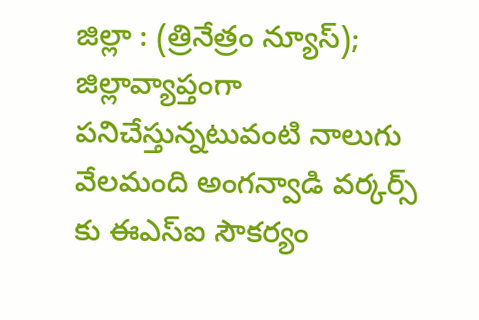జిల్లా : (త్రినేత్రం న్యూస్); జిల్లావ్యాప్తంగా పనిచేస్తున్నటువంటి నాలుగు వేలమంది అంగన్వాడి వర్కర్స్ కు ఈఎస్ఐ సౌకర్యం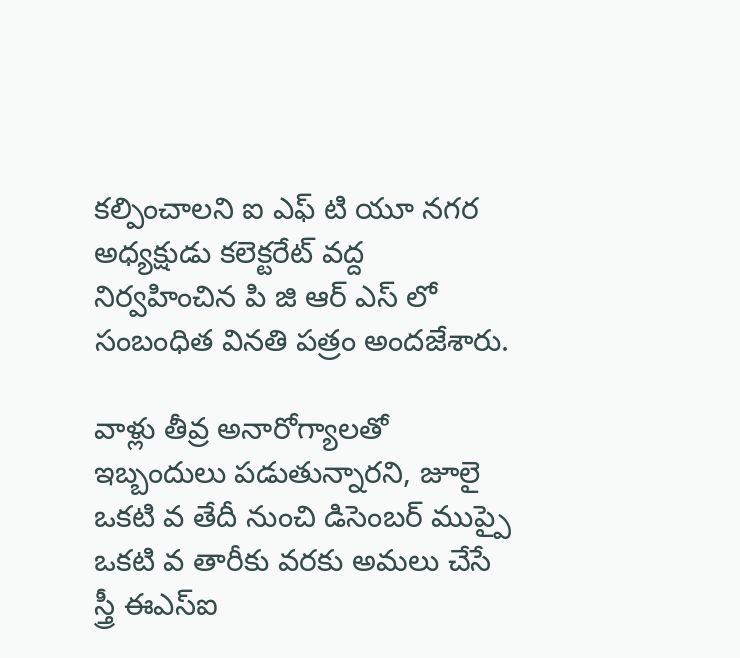కల్పించాలని ఐ ఎఫ్ టి యూ నగర అధ్యక్షుడు కలెక్టరేట్ వద్ద నిర్వహించిన పి జి ఆర్ ఎస్ లో సంబంధిత వినతి పత్రం అందజేశారు.

వాళ్లు తీవ్ర అనారోగ్యాలతో ఇబ్బందులు పడుతున్నారని, జూలై ఒకటి వ తేదీ నుంచి డిసెంబర్ ముప్పై ఒకటి వ తారీకు వరకు అమలు చేసే స్త్రీ ఈఎస్ఐ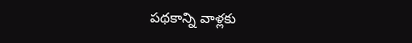పథకాన్ని వాళ్లకు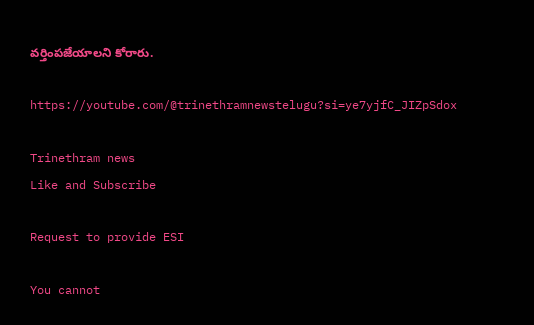వర్తింపజేయాలని కోరారు.

https://youtube.com/@trinethramnewstelugu?si=ye7yjfC_JIZpSdox

Trinethram news
Like and Subscribe

Request to provide ESI

You cannot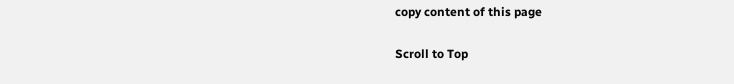copy content of this page

Scroll to Top